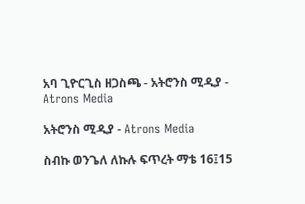አባ ጊዮርጊስ ዘጋስጫ - አትሮንስ ሚዲያ - Atrons Media

አትሮንስ ሚዲያ - Atrons Media

ስብኩ ወንጌለ ለኩሉ ፍጥረት ማቴ 16፤15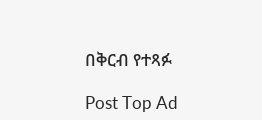በቅርብ የተጻፉ

Post Top Ad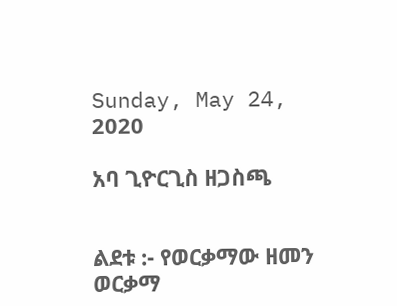Sunday, May 24, 2020

አባ ጊዮርጊስ ዘጋስጫ


ልደቱ :- የወርቃማው ዘመን ወርቃማ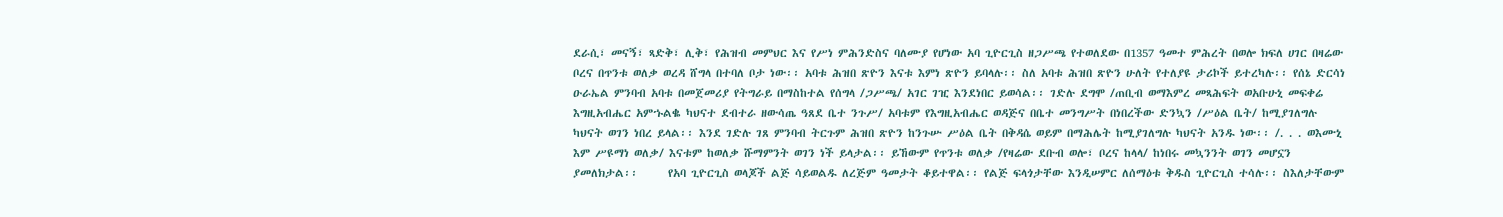ደራሲ፣ መናኝ፣ ጻድቅ፣ ሊቅ፣ የሕዝብ መምህር እና የሥነ ምሕንድስና ባለሙያ የሆነው አባ ጊዮርጊስ ዘጋሥጫ የተወለደው በ1357 ዓመተ ምሕረት በወሎ ክፍለ ሀገር በዛሬው ቦረና በጥንቱ ወለቃ ወረዳ ሸግላ በተባለ ቦታ ነው፡፡ አባቱ ሕዝበ ጽዮን እናቱ እምነ ጽዮን ይባላሉ፡፡ ስለ አባቱ ሕዝበ ጽዮን ሁለት የተለያዩ ታሪኮች ይተረካሉ፡፡ የሰኔ ድርሳነ ዑራኤል ምንባብ አባቱ በመጀመሪያ የትግራይ በማስከተል የሰግላ /ጋሥጫ/ አገር ገዢ እንደነበር ይወሳል፡፡ ገድሉ ደግሞ /ጠቢብ ወማእምረ መጻሕፍት ወአቡሁኒ መፍቀሬ እግዚአብሔር አምኁልቈ ካህናተ ደብተራ ዘውሳጤ ዓጸደ ቤተ ንጉሥ/ አባቱም የእግዚአብሔር ወዳጅና በቤተ መንግሥት በነበረችው ድንኳን /ሥዕል ቤት/ ከሚያገለግሉ ካህናት ወገን ነበረ ይላል፡፡ እንደ ገድሉ ገጸ ምንባብ ትርጉም ሕዝበ ጽዮን ከንጉሡ ሥዕል ቤት በቅዳሴ ወይም በማሕሌት ከሚያገለግሉ ካህናት አንዱ ነው፡፡ /. . . ወእሙኒ እም ሥዩማነ ወለቃ/ እናቱም ከወለቃ ሹማምንት ወገን ነች ይላታል፡፡ ይኸውም የጥንቱ ወለቃ /የዛሬው ደቡብ ወሎ፣ ቦረና ከላላ/ ከነበሩ መኳንንት ወገን መሆኗን ያመለክታል፡፡      የአባ ጊዮርጊስ ወላጆች ልጅ ሳይወልዱ ለረጅም ዓመታት ቆይተዋል፡፡ የልጅ ፍላጎታቸው እንዲሠምር ለሰማዕቱ ቅዱስ ጊዮርጊስ ተሳሉ፡፡ ስእለታቸውም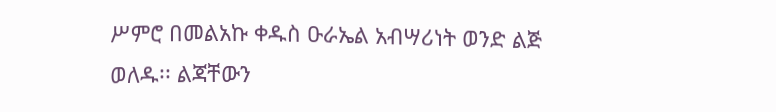ሥምሮ በመልአኩ ቀዱስ ዑራኤል አብሣሪነት ወንድ ልጅ ወለዱ፡፡ ልጃቸውን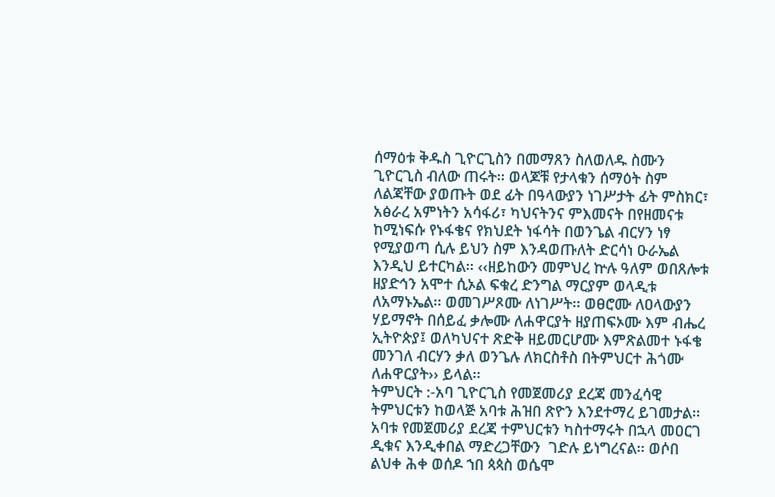ሰማዕቱ ቅዱስ ጊዮርጊስን በመማጸን ስለወለዱ ስሙን ጊዮርጊስ ብለው ጠሩት፡፡ ወላጆቹ የታላቁን ሰማዕት ስም ለልጃቸው ያወጡት ወደ ፊት በዓላውያን ነገሥታት ፊት ምስክር፣ አፅራረ አምነትን አሳፋሪ፣ ካህናትንና ምእመናት በየዘመናቱ ከሚነፍሱ የኑፋቄና የክህደት ነፋሳት በወንጌል ብርሃን ነፃ የሚያወጣ ሲሉ ይህን ስም እንዳወጡለት ድርሳነ ዑራኤል እንዲህ ይተርካል፡፡ ‹‹ዘይከውን መምህረ ኵሉ ዓለም ወበጸሎቱ ዘያድኅን አሞተ ሲኦል ፍቁረ ድንግል ማርያም ወላዲቱ ለአማኑኤል፡፡ ወመገሥጾሙ ለነገሥት፡፡ ወፀሮሙ ለዐላውያን ሃይማኖት በሰይፈ ቃሎሙ ለሐዋርያት ዘያጠፍኦሙ እም ብሔረ ኢትዮጵያ፤ ወለካህናተ ጽድቅ ዘይመርሆሙ እምጽልመተ ኑፋቄ መንገለ ብርሃን ቃለ ወንጌሉ ለክርስቶስ በትምህርተ ሕጎሙ ለሐዋርያት›› ይላል፡፡
ትምህርት :-አባ ጊዮርጊስ የመጀመሪያ ደረጃ መንፈሳዊ ትምህርቱን ከወላጅ አባቱ ሕዝበ ጽዮን እንደተማረ ይገመታል፡፡ አባቱ የመጀመሪያ ደረጃ ተምህርቱን ካስተማሩት በኋላ መዐርገ ዲቁና እንዲቀበል ማድረጋቸውን  ገድሉ ይነግረናል፡፡ ወሶበ ልህቀ ሕቀ ወሰዶ ኀበ ጳጳስ ወሴሞ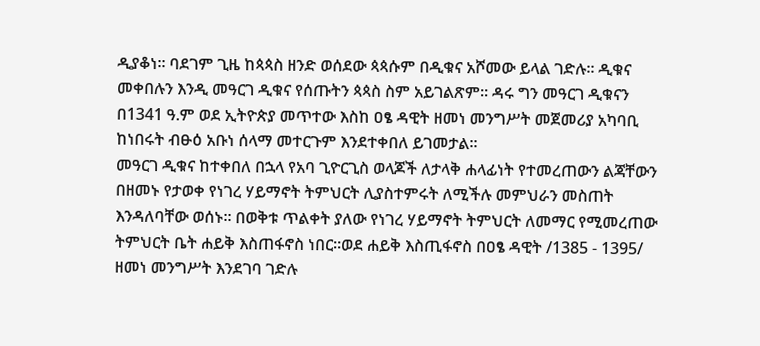ዲያቆነ፡፡ ባደገም ጊዜ ከጳጳስ ዘንድ ወሰደው ጳጳሱም በዲቁና አሾመው ይላል ገድሉ፡፡ ዲቁና መቀበሉን እንዲ መዓርገ ዲቁና የሰጡትን ጳጳስ ስም አይገልጽም፡፡ ዳሩ ግን መዓርገ ዲቁናን በ1341 ዓ.ም ወደ ኢትዮጵያ መጥተው እስከ ዐፄ ዳዊት ዘመነ መንግሥት መጀመሪያ አካባቢ ከነበሩት ብፁዕ አቡነ ሰላማ መተርጉም እንደተቀበለ ይገመታል፡፡
መዓርገ ዲቁና ከተቀበለ በኋላ የአባ ጊዮርጊስ ወላጆች ለታላቅ ሐላፊነት የተመረጠውን ልጃቸውን በዘመኑ የታወቀ የነገረ ሃይማኖት ትምህርት ሊያስተምሩት ለሚችሉ መምህራን መስጠት እንዳለባቸው ወሰኑ፡፡ በወቅቱ ጥልቀት ያለው የነገረ ሃይማኖት ትምህርት ለመማር የሚመረጠው ትምህርት ቤት ሐይቅ እስጠፋኖስ ነበር፡፡ወደ ሐይቅ እስጢፋኖስ በዐፄ ዳዊት /1385 - 1395/ ዘመነ መንግሥት እንደገባ ገድሉ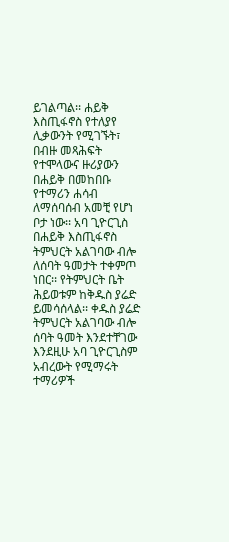ይገልጣል፡፡ ሐይቅ እስጢፋኖስ የተለያየ ሊቃውንት የሚገኙት፣ በብዙ መጻሕፍት የተሞላውና ዙሪያውን በሐይቅ በመከበቡ የተማሪን ሐሳብ ለማሰባሰብ አመቺ የሆነ ቦታ ነው፡፡ አባ ጊዮርጊስ በሐይቅ እስጢፋኖስ ትምህርት አልገባው ብሎ ለሰባት ዓመታት ተቀምጦ ነበር፡፡ የትምህርት ቤት ሕይወቱም ከቅዱስ ያሬድ ይመሳሰላል፡፡ ቀዱስ ያሬድ ትምህርት አልገባው ብሎ ሰባት ዓመት እንደተቸገው እንደዚሁ አባ ጊዮርጊስም አብረውት የሚማሩት ተማሪዎች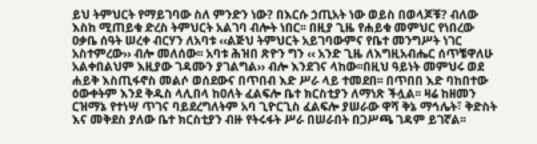ይህ ትምህርት የማይገባው ስለ ምንድን ነው? በእርሱ ኃጢአት ነው ወይስ በወላጆቹ? ብለው እስከ ሚጠይቁ ድረስ ትምህርት አልገባ ብሎት ነበር፡፡ በዚያ ጊዜ የሐይቁ መምህር የነበረው ዐቃቤ ሰዓት ሠረቀ ብርሃን ለአባቱ ‹‹ልጅህ ትምህርት አይገባውምና የቤተ መንግሥት ነገር አስተምረው›› ብሎ መለሰው፡፡ አባቱ ሕዝበ ጽዮን ግን ‹‹ አንድ ጊዜ ለእግዚአብሔር ሰጥቼዋለሁ አልቀበልህም እዚያው ገዳሙን ያገልግል›› ብሎ እንደገና ላከው፡፡በዚህ ዓይነት መምህሩ ወደ ሐይቅ እስጢፋኖስ መልሶ ወሰደውና በጥበብ እድ ሥራ ላይ ተመደበ፡፡ በጥበበ እድ ባከበተው ዕውቀትም እንደ ቅዱስ ላሊበላ ከዐለት ፈልፍሎ ቤተ ክርስቲያን ለማነጽ ችሏል፡፡ ዛሬ ከዘመን ርዝማኔ የተነሣ ጥገና ባይደረግለትም አባ ጊዮርጊስ ፈልፍሎ ያሠራው ዋሻ ቅኔ ማኅሌት፣ ቅድስት እና መቅደስ ያለው ቤተ ክርስቲያን ብዙ የትሩፋት ሥራ በሠራበት በጋሥጫ ገዳም ይገኛል፡፡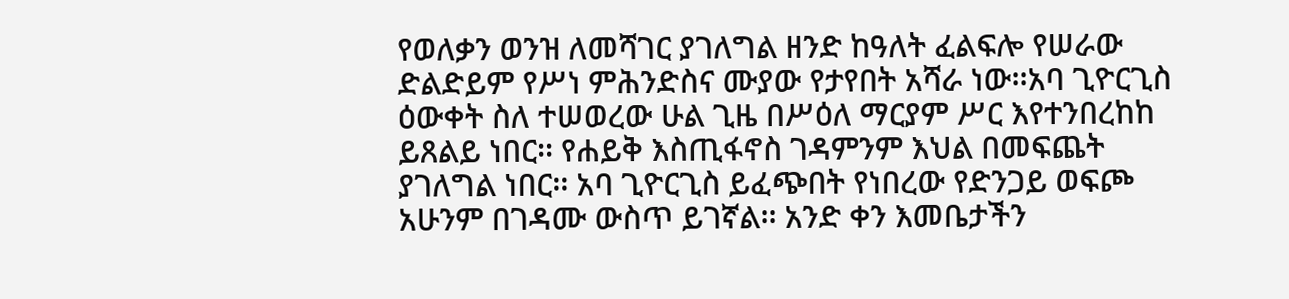የወለቃን ወንዝ ለመሻገር ያገለግል ዘንድ ከዓለት ፈልፍሎ የሠራው ድልድይም የሥነ ምሕንድስና ሙያው የታየበት አሻራ ነው፡፡አባ ጊዮርጊስ ዕውቀት ስለ ተሠወረው ሁል ጊዜ በሥዕለ ማርያም ሥር እየተንበረከከ ይጸልይ ነበር፡፡ የሐይቅ እስጢፋኖስ ገዳምንም እህል በመፍጨት ያገለግል ነበር፡፡ አባ ጊዮርጊስ ይፈጭበት የነበረው የድንጋይ ወፍጮ አሁንም በገዳሙ ውስጥ ይገኛል፡፡ አንድ ቀን እመቤታችን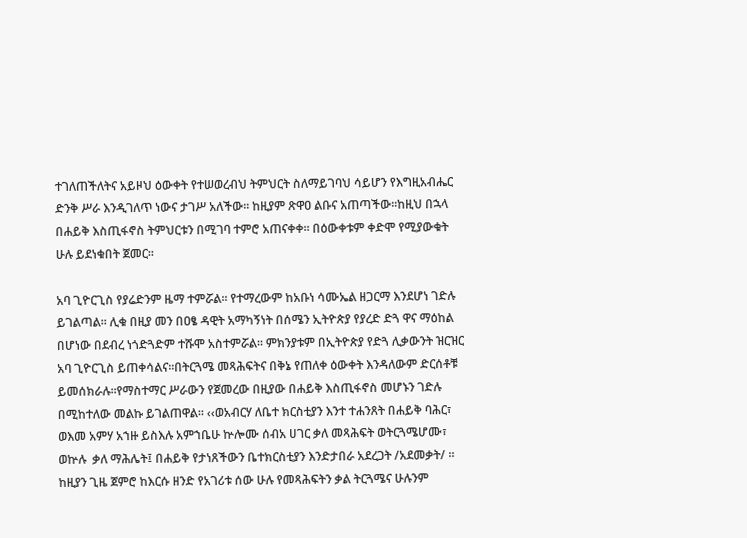ተገለጠችለትና አይዞህ ዕውቀት የተሠወረብህ ትምህርት ስለማይገባህ ሳይሆን የእግዚአብሔር ድንቅ ሥራ እንዲገለጥ ነውና ታገሥ አለችው፡፡ ከዚያም ጽዋዐ ልቡና አጠጣችው፡፡ከዚህ በኋላ በሐይቅ እስጢፋኖስ ትምህርቱን በሚገባ ተምሮ አጠናቀቀ፡፡ በዕውቀቱም ቀድሞ የሚያውቁት ሁሉ ይደነቁበት ጀመር፡፡

አባ ጊዮርጊስ የያሬድንም ዜማ ተምሯል፡፡ የተማረውም ከአቡነ ሳሙኤል ዘጋርማ እንደሆነ ገድሉ ይገልጣል፡፡ ሊቁ በዚያ መን በዐፄ ዳዊት አማካኝነት በሰሜን ኢትዮጵያ የያረድ ድጓ ዋና ማዕከል በሆነው በደብረ ነጎድጓድም ተሹሞ አስተምሯል፡፡ ምክንያቱም በኢትዮጵያ የድጓ ሊቃውንት ዝርዝር አባ ጊዮርጊስ ይጠቀሳልና፡፡በትርጓሜ መጻሕፍትና በቅኔ የጠለቀ ዕውቀት እንዳለውም ድርሰቶቹ ይመሰክራሉ፡፡የማስተማር ሥራውን የጀመረው በዚያው በሐይቅ እስጢፋኖስ መሆኑን ገድሉ በሚከተለው መልኩ ይገልጠዋል፡፡ ‹‹ወአብርሃ ለቤተ ክርስቲያን እንተ ተሐንጸት በሐይቅ ባሕር፣ ወእመ አምሃ አኀዙ ይስእሉ አምኀቤሁ ኵሎሙ ሰብአ ሀገር ቃለ መጻሕፍት ወትርጓሜሆሙ፣ ወኵሉ  ቃለ ማሕሌት፤ በሐይቅ የታነጸችውን ቤተክርስቲያን እንድታበራ አደረጋት /አደመቃት/ ፡፡ ከዚያን ጊዜ ጀምሮ ከእርሱ ዘንድ የአገሪቱ ሰው ሁሉ የመጻሕፍትን ቃል ትርጓሜና ሁሉንም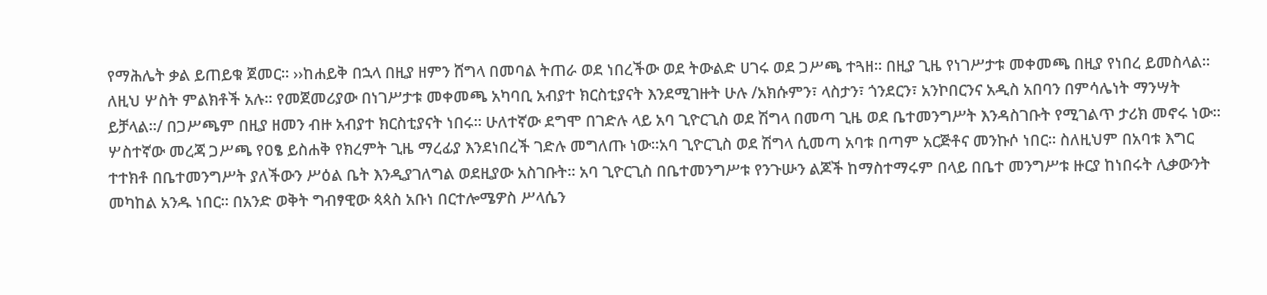የማሕሌት ቃል ይጠይቁ ጀመር፡፡ ››ከሐይቅ በኋላ በዚያ ዘምን ሸግላ በመባል ትጠራ ወደ ነበረችው ወደ ትውልድ ሀገሩ ወደ ጋሥጫ ተጓዘ፡፡ በዚያ ጊዜ የነገሥታቱ መቀመጫ በዚያ የነበረ ይመስላል፡፡ ለዚህ ሦስት ምልክቶች አሉ፡፡ የመጀመሪያው በነገሥታቱ መቀመጫ አካባቢ አብያተ ክርስቲያናት እንደሚገዙት ሁሉ /አክሱምን፣ ላስታን፣ ጎንደርን፣ አንኮበርንና አዲስ አበባን በምሳሌነት ማንሣት ይቻላል፡፡/ በጋሥጫም በዚያ ዘመን ብዙ አብያተ ክርስቲያናት ነበሩ፡፡ ሁለተኛው ደግሞ በገድሉ ላይ አባ ጊዮርጊስ ወደ ሽግላ በመጣ ጊዜ ወደ ቤተመንግሥት እንዳስገቡት የሚገልጥ ታሪክ መኖሩ ነው፡፡ ሦስተኛው መረጃ ጋሥጫ የዐፄ ይስሐቅ የክረምት ጊዜ ማረፊያ እንደነበረች ገድሉ መግለጡ ነው፡፡አባ ጊዮርጊስ ወደ ሽግላ ሲመጣ አባቱ በጣም አርጅቶና መንኩሶ ነበር፡፡ ስለዚህም በአባቱ እግር ተተክቶ በቤተመንግሥት ያለችውን ሥዕል ቤት እንዲያገለግል ወደዚያው አስገቡት፡፡ አባ ጊዮርጊስ በቤተመንግሥቱ የንጉሡን ልጆች ከማስተማሩም በላይ በቤተ መንግሥቱ ዙርያ ከነበሩት ሊቃውንት መካከል አንዱ ነበር፡፡ በአንድ ወቅት ግብፃዊው ጳጳስ አቡነ በርተሎሜዎስ ሥላሴን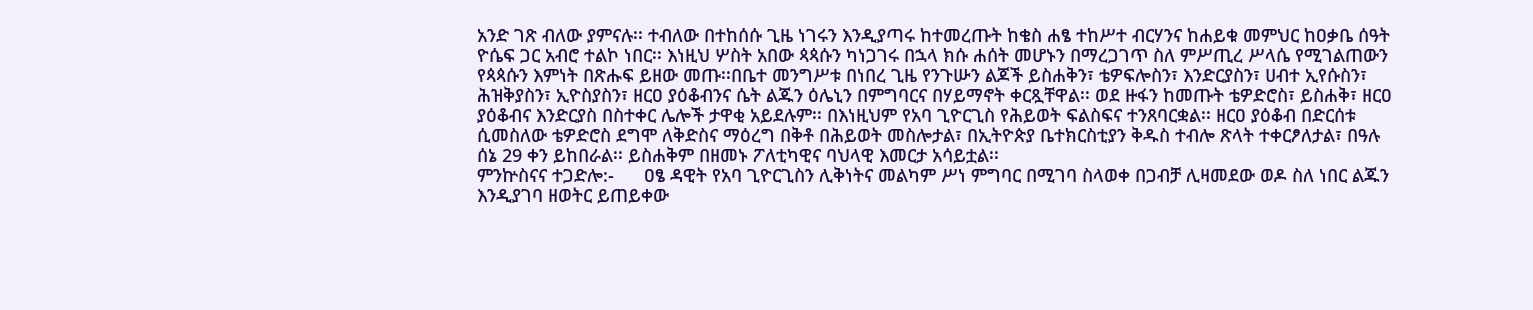አንድ ገጽ ብለው ያምናሉ፡፡ ተብለው በተከሰሱ ጊዜ ነገሩን እንዲያጣሩ ከተመረጡት ከቄስ ሐፄ ተከሥተ ብርሃንና ከሐይቁ መምህር ከዐቃቤ ሰዓት ዮሴፍ ጋር አብሮ ተልኮ ነበር፡፡ እነዚህ ሦስት አበው ጳጳሱን ካነጋገሩ በኋላ ክሱ ሐሰት መሆኑን በማረጋገጥ ስለ ምሥጢረ ሥላሴ የሚገልጠውን የጳጳሱን እምነት በጽሑፍ ይዘው መጡ፡፡በቤተ መንግሥቱ በነበረ ጊዜ የንጉሡን ልጆች ይስሐቅን፣ ቴዎፍሎስን፣ እንድርያስን፣ ሀብተ ኢየሱስን፣ ሕዝቅያስን፣ ኢዮስያስን፣ ዘርዐ ያዕቆብንና ሴት ልጁን ዕሌኒን በምግባርና በሃይማኖት ቀርጿቸዋል፡፡ ወደ ዙፋን ከመጡት ቴዎድሮስ፣ ይስሐቅ፣ ዘርዐ ያዕቆብና እንድርያስ በስተቀር ሌሎች ታዋቂ አይደሉም፡፡ በእነዚህም የአባ ጊዮርጊስ የሕይወት ፍልስፍና ተንጸባርቋል፡፡ ዘርዐ ያዕቆብ በድርሰቱ ሲመስለው ቴዎድሮስ ደግሞ ለቅድስና ማዕረግ በቅቶ በሕይወት መስሎታል፣ በኢትዮጵያ ቤተክርስቲያን ቅዱስ ተብሎ ጽላት ተቀርፆለታል፣ በዓሉ ሰኔ 29 ቀን ይከበራል፡፡ ይስሐቅም በዘመኑ ፖለቲካዊና ባህላዊ እመርታ አሳይቷል፡፡
ምንኵስናና ተጋድሎ:-      ዐፄ ዳዊት የአባ ጊዮርጊስን ሊቅነትና መልካም ሥነ ምግባር በሚገባ ስላወቀ በጋብቻ ሊዛመደው ወዶ ስለ ነበር ልጁን እንዲያገባ ዘወትር ይጠይቀው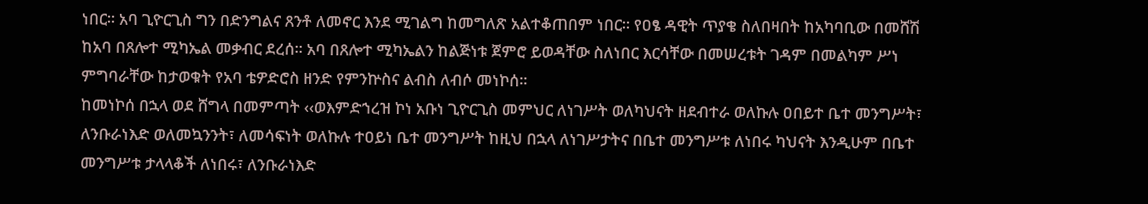ነበር፡፡ አባ ጊዮርጊስ ግን በድንግልና ጸንቶ ለመኖር እንደ ሚገልግ ከመግለጽ አልተቆጠበም ነበር፡፡ የዐፄ ዳዊት ጥያቄ ስለበዛበት ከአካባቢው በመሸሽ ከአባ በጸሎተ ሚካኤል መቃብር ደረሰ፡፡ አባ በጸሎተ ሚካኤልን ከልጅነቱ ጀምሮ ይወዳቸው ስለነበር እርሳቸው በመሠረቱት ገዳም በመልካም ሥነ ምግባራቸው ከታወቁት የአባ ቴዎድሮስ ዘንድ የምንኵስና ልብስ ለብሶ መነኮሰ፡፡
ከመነኮሰ በኋላ ወደ ሸግላ በመምጣት ‹‹ወእምድኀረዝ ኮነ አቡነ ጊዮርጊስ መምህር ለነገሥት ወለካህናት ዘደብተራ ወለኩሉ ዐበይተ ቤተ መንግሥት፣ ለንቡራነእድ ወለመኳንንት፣ ለመሳፍነት ወለኩሉ ተዐይነ ቤተ መንግሥት ከዚህ በኋላ ለነገሥታትና በቤተ መንግሥቱ ለነበሩ ካህናት እንዲሁም በቤተ መንግሥቱ ታላላቆች ለነበሩ፣ ለንቡራነእድ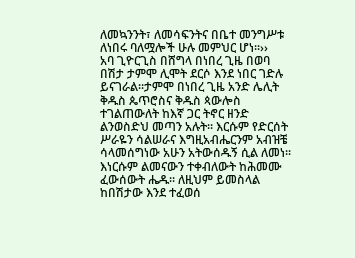ለመኳንንት፣ ለመሳፍንትና በቤተ መንግሥቱ ለነበሩ ባለሟሎች ሁሉ መምህር ሆነ፡፡››
አባ ጊዮርጊስ በሸግላ በነበረ ጊዜ በወባ በሽታ ታምሞ ሊሞት ደርሶ እንደ ነበር ገድሉ ይናገራል፡፡ታምሞ በነበረ ጊዜ አንድ ሌሊት ቅዱስ ጴጥሮስና ቅዱስ ጳውሎስ ተገልጠውለት ከእኛ ጋር ትኖር ዘንድ ልንወስድህ መጣን አሉት፡፡ እርሱም የድርሰት ሥራዬን ሳልሠራና እግዚአብሔርንም አብዝቼ ሳላመሰግነው አሁን አትውሰዱኝ ሲል ለመነ፡፡ እነርሱም ልመናውን ተቀብለውት ከሕመሙ ፈውሰውት ሔዱ፡፡ ለዚህም ይመስላል ከበሽታው እንደ ተፈወሰ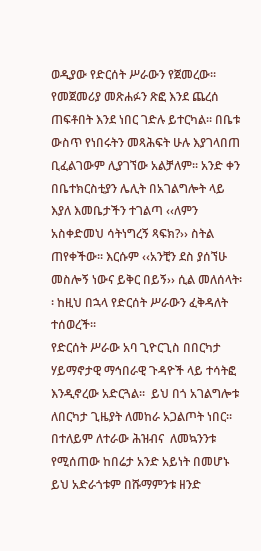ወዲያው የድርሰት ሥራውን የጀመረው፡፡
የመጀመሪያ መጽሐፉን ጽፎ እንደ ጨረሰ ጠፍቶበት እንደ ነበር ገድሉ ይተርካል፡፡ በቤቱ ውስጥ የነበሩትን መጻሕፍት ሁሉ እያገላበጠ ቢፈልገውም ሊያገኘው አልቻለም፡፡ አንድ ቀን በቤተክርስቲያን ሌሊት በአገልግሎት ላይ እያለ እመቤታችን ተገልጣ ‹‹ለምን አስቀድመህ ሳትነግረኝ ጻፍክ?›› ስትል ጠየቀችው፡፡ እርሱም ‹‹አንቺን ደስ ያሰኘሁ መስሎኝ ነውና ይቅር በይኝ›› ሲል መለሰላት፡፡ ከዚህ በኋላ የድርሰት ሥራውን ፈቅዳለት ተሰወረች፡፡
የድርሰት ሥራው አባ ጊዮርጊስ በበርካታ ሃይማኖታዊ ማኅበራዊ ጉዳዮች ላይ ተሳትፎ እንዲኖረው አድርጓል፡፡  ይህ በጎ አገልግሎቱ ለበርካታ ጊዜያት ለመከራ አጋልጦት ነበር፡፡ በተለይም ለተራው ሕዝብና  ለመኳንንቱ የሚሰጠው ከበሬታ አንድ አይነት በመሆኑ ይህ አድራጎቱም በሹማምንቱ ዘንድ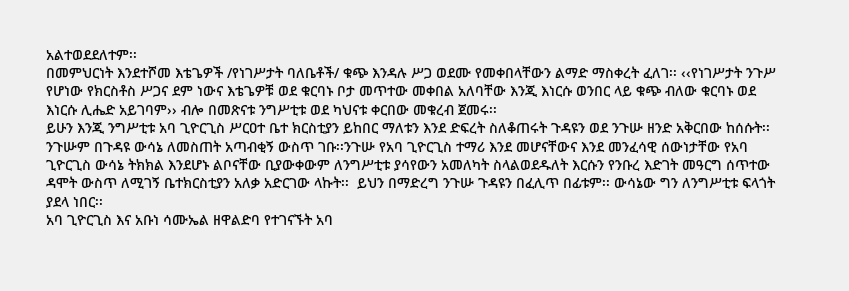አልተወደደለተም፡፡
በመምህርነት እንደተሾመ እቴጌዎች /የነገሥታት ባለቤቶች/ ቁጭ እንዳሉ ሥጋ ወደሙ የመቀበላቸውን ልማድ ማስቀረት ፈለገ፡፡ ‹‹የነገሥታት ንጉሥ የሆነው የክርስቶስ ሥጋና ደም ነውና እቴጌዎቹ ወደ ቁርባኑ ቦታ መጥተው መቀበል አለባቸው እንጂ እነርሱ ወንበር ላይ ቁጭ ብለው ቁርባኑ ወደ እነርሱ ሊሔድ አይገባም›› ብሎ በመጽናቱ ንግሥቲቱ ወደ ካህናቱ ቀርበው መቁረብ ጀመሩ፡፡
ይሁን እንጂ ንግሥቲቱ አባ ጊዮርጊስ ሥርዐተ ቤተ ክርስቲያን ይከበር ማለቱን እንደ ድፍረት ስለቆጠሩት ጉዳዩን ወደ ንጉሡ ዘንድ አቅርበው ከሰሱት፡፡ ንጉሡም በጉዳዩ ውሳኔ ለመስጠት አጣብቂኝ ውስጥ ገቡ፡፡ንጉሡ የአባ ጊዮርጊስ ተማሪ እንደ መሆናቸውና እንደ መንፈሳዊ ሰውነታቸው የአባ ጊዮርጊስ ውሳኔ ትክክል እንደሆኑ ልቦናቸው ቢያውቀውም ለንግሥቲቱ ያሳየውን አመለካት ስላልወደዱለት እርሱን የንቡረ እድገት መዓርግ ሰጥተው ዳሞት ውስጥ ለሚገኝ ቤተክርስቲያን አለቃ አድርገው ላኩት፡፡  ይህን በማድረግ ንጉሡ ጉዳዩን በፈሊጥ በፊቱም፡፡ ውሳኔው ግን ለንግሥቲቱ ፍላጎት ያደላ ነበር፡፡
አባ ጊዮርጊስ እና አቡነ ሳሙኤል ዘዋልድባ የተገናኙት አባ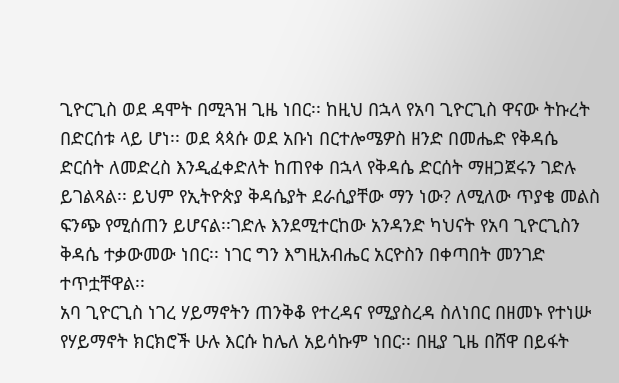ጊዮርጊስ ወደ ዳሞት በሚጓዝ ጊዜ ነበር፡፡ ከዚህ በኋላ የአባ ጊዮርጊስ ዋናው ትኩረት በድርሰቱ ላይ ሆነ፡፡ ወደ ጳጳሱ ወደ አቡነ በርተሎሜዎስ ዘንድ በመሔድ የቅዳሴ ድርሰት ለመድረስ እንዲፈቀድለት ከጠየቀ በኋላ የቅዳሴ ድርሰት ማዘጋጀሩን ገድሉ ይገልጻል፡፡ ይህም የኢትዮጵያ ቅዳሴያት ደራሲያቸው ማን ነው? ለሚለው ጥያቄ መልስ ፍንጭ የሚሰጠን ይሆናል፡፡ገድሉ እንደሚተርከው አንዳንድ ካህናት የአባ ጊዮርጊስን ቅዳሴ ተቃውመው ነበር፡፡ ነገር ግን እግዚአብሔር አርዮስን በቀጣበት መንገድ ተጥቷቸዋል፡፡
አባ ጊዮርጊስ ነገረ ሃይማኖትን ጠንቅቆ የተረዳና የሚያስረዳ ስለነበር በዘመኑ የተነሡ የሃይማኖት ክርክሮች ሁሉ እርሱ ከሌለ አይሳኩም ነበር፡፡ በዚያ ጊዜ በሸዋ በይፋት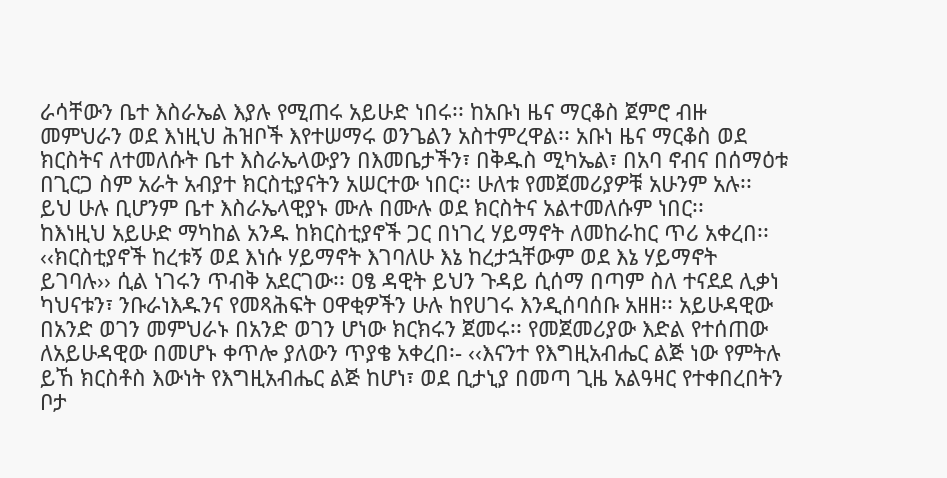ራሳቸውን ቤተ እስራኤል እያሉ የሚጠሩ አይሁድ ነበሩ፡፡ ከአቡነ ዜና ማርቆስ ጀምሮ ብዙ መምህራን ወደ እነዚህ ሕዝቦች እየተሠማሩ ወንጌልን አስተምረዋል፡፡ አቡነ ዜና ማርቆስ ወደ ክርስትና ለተመለሱት ቤተ እስራኤላውያን በእመቤታችን፣ በቅዱስ ሚካኤል፣ በአባ ኖብና በሰማዕቱ በጊርጋ ስም አራት አብያተ ክርስቲያናትን አሠርተው ነበር፡፡ ሁለቱ የመጀመሪያዎቹ አሁንም አሉ፡፡ ይህ ሁሉ ቢሆንም ቤተ እስራኤላዊያኑ ሙሉ በሙሉ ወደ ክርስትና አልተመለሱም ነበር፡፡
ከእነዚህ አይሁድ ማካከል አንዱ ከክርስቲያኖች ጋር በነገረ ሃይማኖት ለመከራከር ጥሪ አቀረበ፡፡ ‹‹ክርስቲያኖች ከረቱኝ ወደ እነሱ ሃይማኖት እገባለሁ እኔ ከረታኋቸውም ወደ እኔ ሃይማኖት ይገባሉ›› ሲል ነገሩን ጥብቅ አደርገው፡፡ ዐፄ ዳዊት ይህን ጉዳይ ሲሰማ በጣም ስለ ተናደደ ሊቃነ ካህናቱን፣ ንቡራነእዱንና የመጻሕፍት ዐዋቂዎችን ሁሉ ከየሀገሩ እንዲሰባሰቡ አዘዘ፡፡ አይሁዳዊው በአንድ ወገን መምህራኑ በአንድ ወገን ሆነው ክርክሩን ጀመሩ፡፡ የመጀመሪያው እድል የተሰጠው ለአይሁዳዊው በመሆኑ ቀጥሎ ያለውን ጥያቄ አቀረበ፡- ‹‹እናንተ የእግዚአብሔር ልጅ ነው የምትሉ ይኸ ክርስቶስ እውነት የእግዚአብሔር ልጅ ከሆነ፣ ወደ ቢታኒያ በመጣ ጊዜ አልዓዛር የተቀበረበትን ቦታ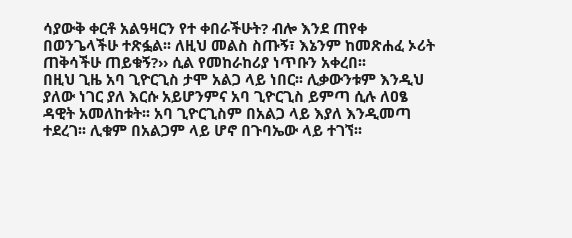ሳያውቅ ቀርቶ አልዓዛርን የተ ቀበራችሁት? ብሎ እንደ ጠየቀ በወንጌላችሁ ተጽፏል፡፡ ለዚህ መልስ ስጡኝ፣ እኔንም ከመጽሐፈ ኦሪት ጠቅሳችሁ ጠይቁኝ?›› ሲል የመከራከሪያ ነጥቡን አቀረበ፡፡
በዚህ ጊዜ አባ ጊዮርጊስ ታሞ አልጋ ላይ ነበር፡፡ ሊቃውንቱም እንዲህ ያለው ነገር ያለ እርሱ አይሆንምና አባ ጊዮርጊስ ይምጣ ሲሉ ለዐፄ ዳዊት አመለከቱት፡፡ አባ ጊዮርጊስም በአልጋ ላይ እያለ እንዲመጣ ተደረገ፡፡ ሊቁም በአልጋም ላይ ሆኖ በጉባኤው ላይ ተገኘ፡፡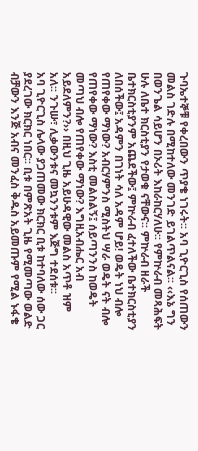ጉባኤተኞቹ የቀረበውን ጥያቄ ነገሩት፡፡ አባ ጊዮርጊስ የሰጠውን መልስ ገድሉ በሚከተለው መንገድ ይገልጥልናል፡፡ ‹‹እኔ ግን በወንጌል ሳይሆን በኦሪት እከራከርሃለሁ፡፡ የምኵራብ መጻሕፍት ሁሉ ለቤተ ክርስቲያን የታወቁ ናቸውና፡፡ ምኵራብ ዘራች ቤተክርስቲያንም አጨደችው፤ ምኵራብ ፈተለችው ቤተክርስቲያን ለበሰችው፤ አዳምን በገነት ሳለ አዳም ሆይ! ወዴት ነህ ብሎ የጠየቀው ማነው? አብርሃምንስ ሚስትህ ሣራ ወዴት ናት ብሎ የጠየቀው ማነው? እስቲ መልስልኝ፤ ሰይጣንንስ ከወዴት መጣህ ብሎ የጠየቀው ማነው? እግዚአብሔር አብ አይደለምን?›› በዚህ ጊዜ አይሁዳዊው መልስ አጥቶ ዝም አለ፡፡ ንጉሡ፣ ሊቃውንቱና መኳንንቱም እጅግ ተደሰቱ፡፡
አባ ጊዮርጊስ ሌላው ያጋጠመው ክርክር ቢቱ ከተባለው ሰው ጋር ያደረገው ክርክር ነበር፡፡ ቢቱ በምጽአት ጊዜ የሚመጣው ወልድ ብቻውን እንጅ አብና መንፈስ ቅዱስ አይመጡም የሚል ኑፋቄ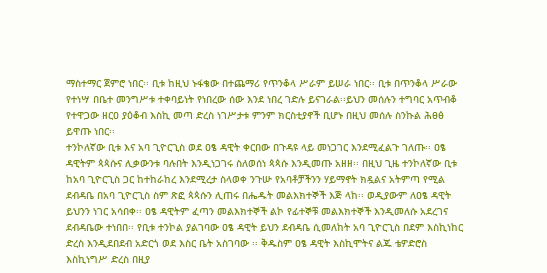ማስተማር ጀምሮ ነበር፡፡ ቢቱ ከዚህ ኑፋቄው በተጨማሪ የጥንቆላ ሥራም ይሠራ ነበር፡፡ ቢቱ በጥንቆላ ሥራው የተነሣ በቤተ መንግሥቱ ተቀባይነት የነበረው ሰው እንደ ነበረ ገድሉ ይናገራል፡፡ይህን መሰሉን ተግባር አጥብቆ የተዋጋው ዘርዐ ያዕቆብ እስኪ መጣ ድረስ ነገሥታቱ ምንም ክርስቲያኖች ቢሆኑ በዚህ መሰሉ ስንኩል ሕፀፅ ይዋጡ ነበር፡፡
ተንኮለኛው ቢቱ እና አባ ጊዮርጊስ ወደ ዐፄ ዳዊት ቀርበው በጉዳዩ ላይ መነጋገር እንደሚፈልጉ ገለጡ፡፡ ዐፄ ዳዊትም ጳጳሱና ሊቃውንቱ ባሉበት እንዲነጋገሩ ስለወሰነ ጳጳሱ እንዲመጡ አዘዘ፡፡ በዚህ ጊዜ ተንኮለኛው ቢቱ ከአባ ጊዮርጊስ ጋር ከተከራከረ እንደሚረታ ስላወቀ ንጉሡ የአባቶቻችንን ሃይማኖት ክዷልና አትምጣ የሚል ደብዳቤ በአባ ጊዮርጊስ ስም ጽፎ ጳጳሱን ሊጠሩ በሔዱት መልእክተኞች እጅ ላከ፡፡ ወዲያውም ለዐፄ ዳዊት ይህንን ነገር አሳበቀ፡፡ ዐፄ ዳዊትም ፈጣን መልእክተኞች ልኮ የፊተኞቹ መልእክተኞች እንዲመለሱ አደረገና ደብዳቤው ተነበበ፡፡ የቢቱ ተንኮል ያልገባው ዐፄ ዳዊት ይህን ደብዳቤ ሲመለከት አባ ጊዮርጊስ በደም እስኪነከር ድረስ እንዲደበደብ አድርጎ ወደ እስር ቤት አስገባው ፡፡ ቅዱስም ዐፄ ዳዊት እስኪሞትና ልጁ ቴዎድሮስ እስኪነግሥ ድረስ በዚያ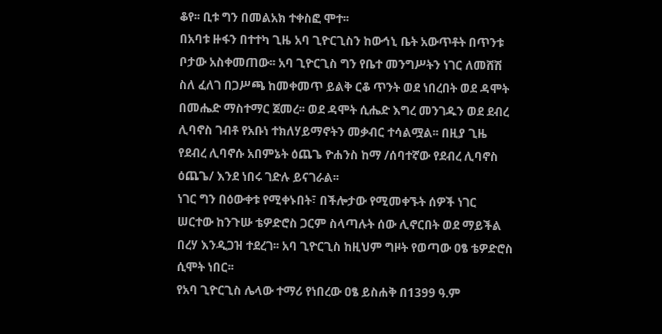ቆየ፡፡ ቢቱ ግን በመልአክ ተቀስፎ ሞተ፡፡
በአባቱ ዙፋን በተተካ ጊዜ አባ ጊዮርጊስን ከውኅኒ ቤት አውጥቶት በጥንቱ ቦታው አስቀመጠው፡፡ አባ ጊዮርጊስ ግን የቤተ መንግሥትን ነገር ለመሸሽ ስለ ፈለገ በጋሥጫ ከመቀመጥ ይልቅ ርቆ ጥንት ወደ ነበረበት ወደ ዳሞት በመሔድ ማስተማር ጀመረ፡፡ ወደ ዳሞት ሲሔድ እግረ መንገዱን ወደ ደብረ ሊባኖስ ገብቶ የአቡነ ተክለሃይማኖትን መቃብር ተሳልሟል፡፡ በዚያ ጊዜ የደብረ ሊባኖሱ አበምኔት ዕጨጌ ዮሐንስ ከማ /ሰባተኛው የደብረ ሊባኖስ ዕጨጌ/ እንደ ነበሩ ገድሉ ይናገራል፡፡
ነገር ግን በዕውቀቱ የሚቀኑበት፣ በችሎታው የሚመቀኙት ሰዎች ነገር ሠርተው ከንጉሡ ቴዎድሮስ ጋርም ስላጣሉት ሰው ሊኖርበት ወደ ማይችል በረሃ እንዲጋዝ ተደረገ፡፡ አባ ጊዮርጊስ ከዚህም ግዞት የወጣው ዐፄ ቴዎድሮስ ሲሞት ነበር፡፡
የአባ ጊዮርጊስ ሌላው ተማሪ የነበረው ዐፄ ይስሐቅ በ1399 ዓ.ም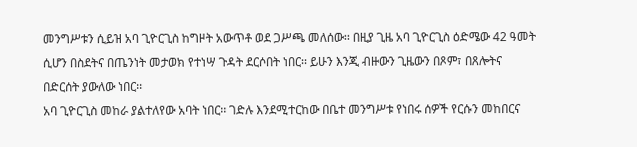መንግሥቱን ሲይዝ አባ ጊዮርጊስ ከግዞት አውጥቶ ወደ ጋሥጫ መለሰው፡፡ በዚያ ጊዜ አባ ጊዮርጊስ ዕድሜው 42 ዓመት ሲሆን በስደትና በጤንነት መታወክ የተነሣ ጉዳት ደርሶበት ነበር፡፡ ይሁን እንጂ ብዙውን ጊዜውን በጾም፣ በጸሎትና በድርሰት ያውለው ነበር፡፡
አባ ጊዮርጊስ መከራ ያልተለየው አባት ነበር፡፡ ገድሉ እንደሚተርከው በቤተ መንግሥቱ የነበሩ ሰዎች የርሱን መከበርና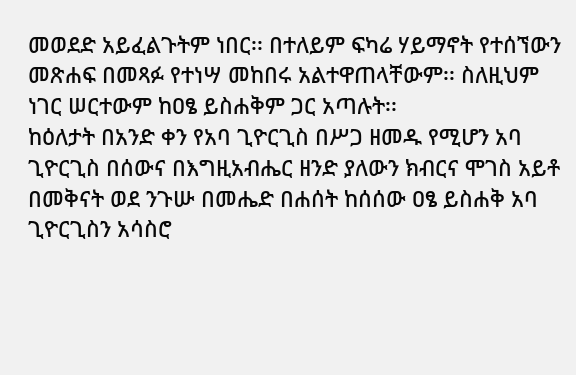መወደድ አይፈልጉትም ነበር፡፡ በተለይም ፍካሬ ሃይማኖት የተሰኘውን መጽሐፍ በመጻፉ የተነሣ መከበሩ አልተዋጠላቸውም፡፡ ስለዚህም ነገር ሠርተውም ከዐፄ ይስሐቅም ጋር አጣሉት፡፡
ከዕለታት በአንድ ቀን የአባ ጊዮርጊስ በሥጋ ዘመዱ የሚሆን አባ ጊዮርጊስ በሰውና በእግዚአብሔር ዘንድ ያለውን ክብርና ሞገስ አይቶ በመቅናት ወደ ንጉሡ በመሔድ በሐሰት ከሰሰው ዐፄ ይስሐቅ አባ ጊዮርጊስን አሳስሮ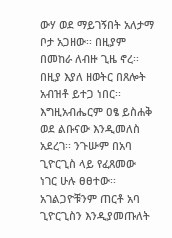ውሃ ወደ ማይገኝበት አለታማ ቦታ አጋዘው፡፡ በዚያም በመከራ ለብዙ ጊዜ ኖረ፡፡ በዚያ እያለ ዘወትር በጸሎት አብዝቶ ይተጋ ነበር፡፡ እግዚአብሔርም ዐፄ ይስሐቅ ወደ ልቡናው እንዲመለስ አደረገ፡፡ ንጉሡም በአባ ጊዮርጊስ ላይ የፈጸመው ነገር ሁሉ ፀፀተው፡፡ አገልጋዮቹንም ጠርቶ አባ ጊዮርጊስን እንዲያመጡለት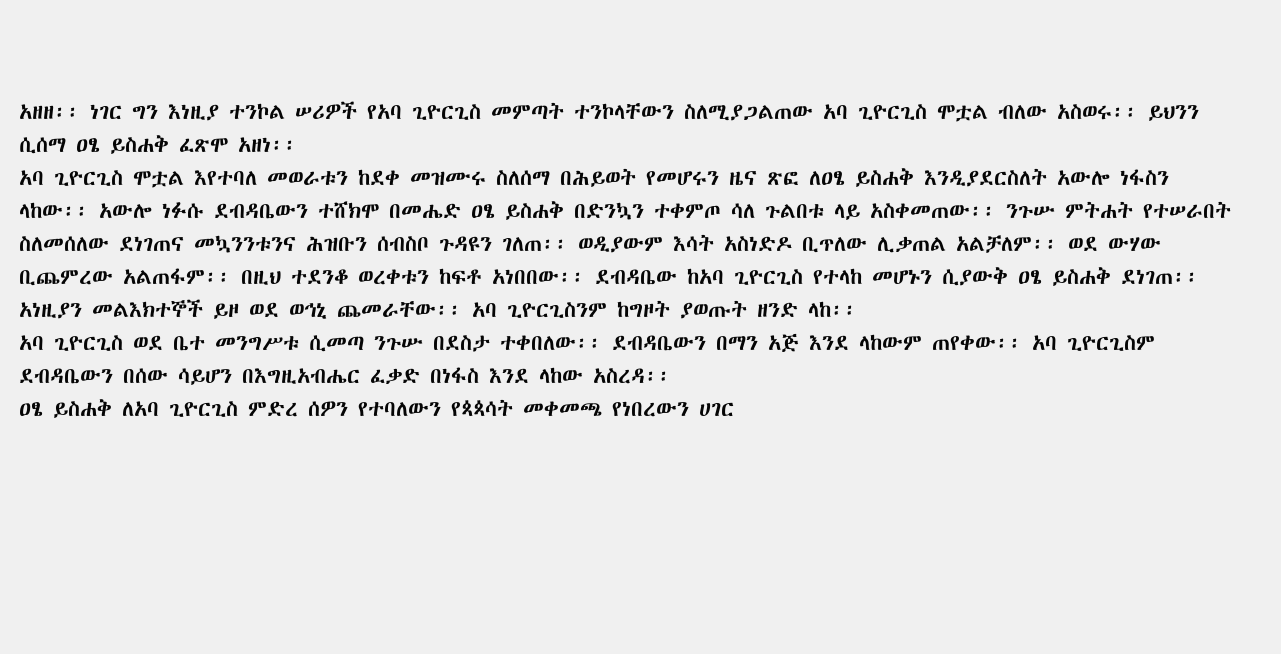አዘዘ፡፡ ነገር ግን እነዚያ ተንኮል ሠሪዎች የአባ ጊዮርጊስ መምጣት ተንኮላቸውን ስለሚያጋልጠው አባ ጊዮርጊስ ሞቷል ብለው አስወሩ፡፡ ይህንን ሲሰማ ዐፄ ይስሐቅ ፈጽሞ አዘነ፡፡
አባ ጊዮርጊስ ሞቷል እየተባለ መወራቱን ከደቀ መዝሙሩ ስለሰማ በሕይወት የመሆሩን ዜና ጽፎ ለዐፄ ይስሐቅ እንዲያደርስለት አውሎ ነፋስን ላከው፡፡ አውሎ ነፉሱ ደብዳቤውን ተሸክሞ በመሔድ ዐፄ ይስሐቅ በድንኳን ተቀምጦ ሳለ ጉልበቱ ላይ አስቀመጠው፡፡ ንጉሡ ምትሐት የተሠራበት ስለመሰለው ደነገጠና መኳንንቱንና ሕዝቡን ሰብስቦ ጉዳዩን ገለጠ፡፡ ወዲያውም እሳት አስነድዶ ቢጥለው ሊቃጠል አልቻለም፡፡ ወደ ውሃው ቢጨምረው አልጠፋም፡፡ በዚህ ተደንቆ ወረቀቱን ከፍቶ አነበበው፡፡ ደብዳቤው ከአባ ጊዮርጊስ የተላከ መሆኑን ሲያውቅ ዐፄ ይስሐቅ ደነገጠ፡፡ አነዚያን መልእክተኞች ይዞ ወደ ወኅኒ ጨመራቸው፡፡ አባ ጊዮርጊስንም ከግዞት ያወጡት ዘንድ ላከ፡፡
አባ ጊዮርጊስ ወደ ቤተ መንግሥቱ ሲመጣ ንጉሡ በደስታ ተቀበለው፡፡ ደብዳቤውን በማን አጅ እንደ ላከውም ጠየቀው፡፡ አባ ጊዮርጊስም ደብዳቤውን በሰው ሳይሆን በእግዚአብሔር ፈቃድ በነፋስ እንደ ላከው አስረዳ፡፡
ዐፄ ይስሐቅ ለአባ ጊዮርጊስ ምድረ ሰዎን የተባለውን የጳጳሳት መቀመጫ የነበረውን ሀገር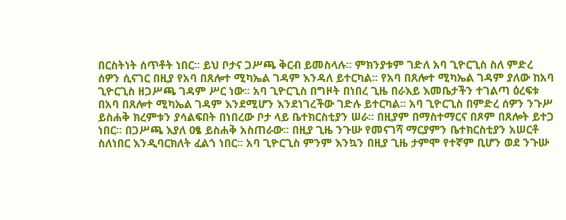በርስትነት ሰጥቶት ነበር፡፡ ይህ ቦታና ጋሥጫ ቅርብ ይመስላሉ፡፡ ምክንያቱም ገድለ አባ ጊዮርጊስ ስለ ምድረ ሰዎን ሲናገር በዚያ የአባ በጸሎተ ሚካኤል ገዳም እንዳለ ይተርካል፡፡ የአባ በጸሎተ ሚካኤል ገዳም ያለው ከአባ ጊዮርጊስ ዘጋሥጫ ገዳም ሥር ነው፡፡ አባ ጊዮርጊስ በግዞት በነበረ ጊዜ በራእይ እመቤታችን ተገልጣ ዕረፍቱ በአባ በጸሎተ ሚካኤል ገዳም እንደሚሆን እንደነገረችው ገድሉ ይተርካል፡፡ አባ ጊዮርጊስ በምድረ ሰዎን ንጉሥ ይስሐቅ ክረምቱን ያሳልፍበት በነበረው ቦታ ላይ ቤተክርስቲያን ሠራ፡፡ በዚያም በማስተማርና በጾም በጸሎት ይተጋ ነበር፡፡ በጋሥጫ እያለ ዐፄ ይስሐቅ አስጠራው፡፡ በዚያ ጊዜ ንጉሡ የመናገሻ ማርያምን ቤተክርስቲያን አሠርቶ ስለነበር እንዲባርክለት ፈልጎ ነበር፡፡ አባ ጊዮርጊስ ምንም እንኳን በዚያ ጊዜ ታምሞ የተኛም ቢሆን ወደ ንጉሡ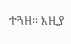ተጓዘ፡፡ እዚያ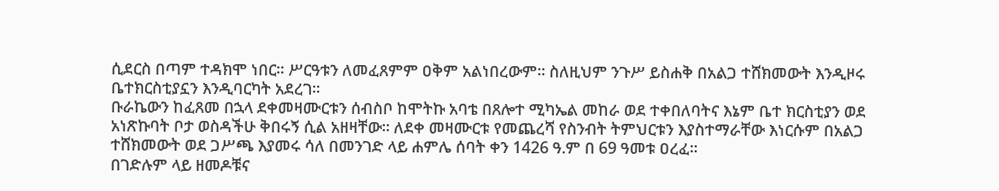ሲደርስ በጣም ተዳክሞ ነበር፡፡ ሥርዓቱን ለመፈጸምም ዐቅም አልነበረውም፡፡ ስለዚህም ንጉሥ ይስሐቅ በአልጋ ተሸክመውት እንዲዞሩ ቤተክርስቲያኗን እንዲባርካት አደረገ፡፡
ቡራኬውን ከፈጸመ በኋላ ደቀመዛሙርቱን ሰብስቦ ከሞትኩ አባቴ በጸሎተ ሚካኤል መከራ ወደ ተቀበለባትና እኔም ቤተ ክርስቲያን ወደ አነጽኩባት ቦታ ወስዳችሁ ቅበሩኝ ሲል አዘዛቸው፡፡ ለደቀ መዛሙርቱ የመጨረሻ የስንብት ትምህርቱን እያስተማራቸው እነርሱም በአልጋ ተሸክመውት ወደ ጋሥጫ እያመሩ ሳለ በመንገድ ላይ ሐምሌ ሰባት ቀን 1426 ዓ.ም በ 69 ዓመቱ ዐረፈ፡፡
በገድሉም ላይ ዘመዶቹና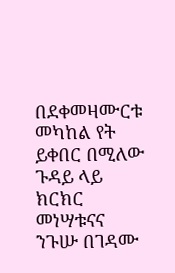በደቀመዛሙርቱ መካከል የት ይቀበር በሚለው ጉዳይ ላይ ክርክር መነሣቱናና ንጉሡ በገዳሙ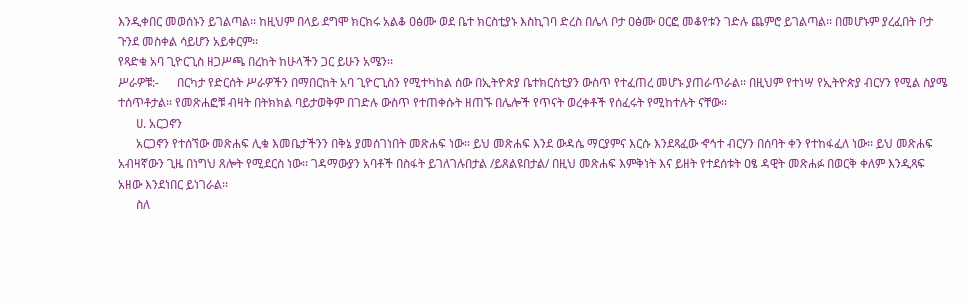እንዲቀበር መወሰኑን ይገልጣል፡፡ ከዚህም በላይ ደግሞ ክርክሩ አልቆ ዐፅሙ ወደ ቤተ ክርስቲያኑ እስኪገባ ድረስ በሌላ ቦታ ዐፅሙ ዐርፎ መቆየቱን ገድሉ ጨምሮ ይገልጣል፡፡ በመሆኑም ያረፈበት ቦታ ጉንደ መስቀል ሳይሆን አይቀርም፡፡
የጻድቁ አባ ጊዮርጊስ ዘጋሥጫ በረከት ከሁላችን ጋር ይሁን አሜን፡፡
ሥራዎቹ:-      በርካታ የድርሰት ሥራዎችን በማበርከት አባ ጊዮርጊስን የሚተካከል ሰው በኢትዮጵያ ቤተክርስቲያን ውስጥ የተፈጠረ መሆኑ ያጠራጥራል፡፡ በዚህም የተነሣ የኢትዮጵያ ብርሃን የሚል ስያሜ ተሰጥቶታል፡፡ የመጽሐፎቹ ብዛት በትክክል ባይታወቅም በገድሉ ውስጥ የተጠቀሱት ዘጠኙ በሌሎች የጥናት ወረቀቶች የሰፈሩት የሚከተሉት ናቸው፡፡
      ሀ. አርጋኖን
      አርጋኖን የተሰኘው መጽሐፍ ሊቁ እመቤታችንን በቅኔ ያመሰገነበት መጽሐፍ ነው፡፡ ይህ መጽሐፍ እንደ ውዳሴ ማርያምና እርሱ እንደጻፈው ኆኅተ ብርሃን በሰባት ቀን የተከፋፈለ ነው፡፡ ይህ መጽሐፍ አብዛኛውን ጊዜ በነግህ ጸሎት የሚደርስ ነው፡፡ ገዳማውያን አባቶች በስፋት ይገለገሉበታል /ይጸልዩበታል/ በዚህ መጽሐፍ እምቅነት እና ይዘት የተደሰቱት ዐፄ ዳዊት መጽሐፉ በወርቅ ቀለም እንዲጻፍ አዘው እንደነበር ይነገራል፡፡
      ስለ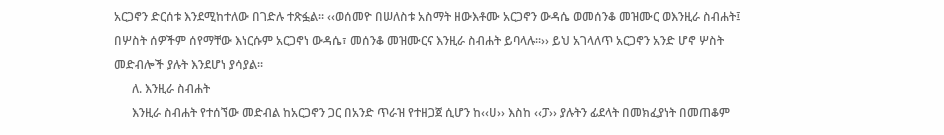አርጋኖን ድርሰቱ እንደሚከተለው በገድሉ ተጽፏል፡፡ ‹‹ወሰመዮ በሠለስቱ አስማት ዘውእቶሙ አርጋኖን ውዳሴ ወመሰንቆ መዝሙር ወእንዚራ ስብሐት፤ በሦስት ሰዎችም ሰየማቸው እነርሱም አርጋኖነ ውዳሴ፣ መሰንቆ መዝሙርና እንዚራ ስብሐት ይባላሉ፡፡›› ይህ አገላለጥ አርጋኖን አንድ ሆኖ ሦስት መድብሎች ያሉት እንደሆነ ያሳያል፡፡
      ለ. እንዚራ ስብሐት
      እንዚራ ስብሐት የተሰኘው መድብል ከአርጋኖን ጋር በአንድ ጥራዝ የተዘጋጀ ሲሆን ከ‹‹ሀ›› እስከ ‹‹ፓ›› ያሉትን ፊደላት በመክፈያነት በመጠቆም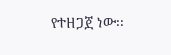የተዘጋጀ ነው፡፡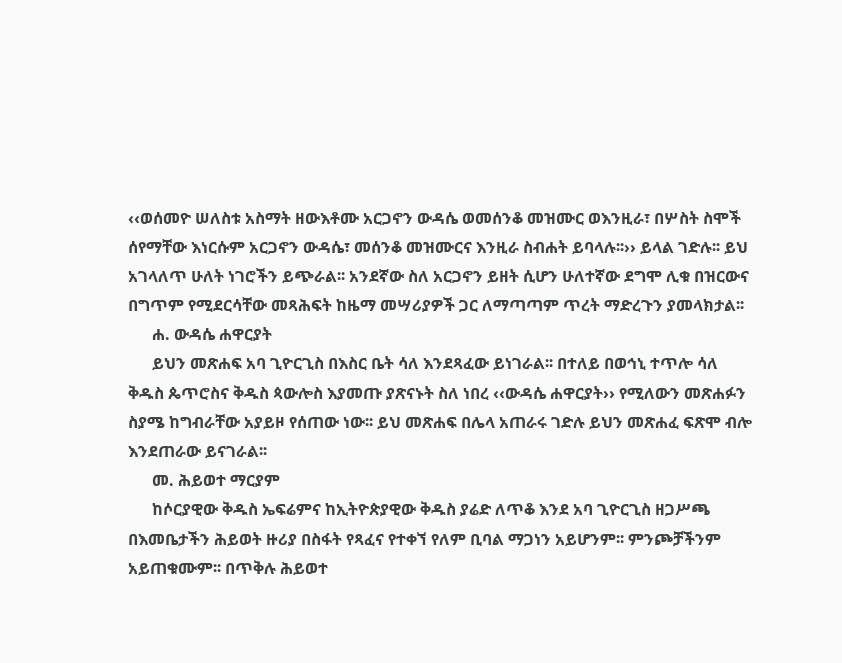‹‹ወሰመዮ ሠለስቱ አስማት ዘውእቶሙ አርጋኖን ውዳሴ ወመሰንቆ መዝሙር ወእንዚራ፣ በሦስት ስሞች ሰየማቸው እነርሱም አርጋኖን ውዳሴ፣ መሰንቆ መዝሙርና እንዚራ ስብሐት ይባላሉ፡፡›› ይላል ገድሉ፡፡ ይህ አገላለጥ ሁለት ነገሮችን ይጭራል፡፡ አንደኛው ስለ አርጋኖን ይዘት ሲሆን ሁለተኛው ደግሞ ሊቁ በዝርውና በግጥም የሚደርሳቸው መጻሕፍት ከዜማ መሣሪያዎች ጋር ለማጣጣም ጥረት ማድረጉን ያመላክታል፡፡
      ሐ. ውዳሴ ሐዋርያት
      ይህን መጽሐፍ አባ ጊዮርጊስ በእስር ቤት ሳለ እንደጻፈው ይነገራል፡፡ በተለይ በወኅኒ ተጥሎ ሳለ ቅዱስ ጴጥሮስና ቅዱስ ጳውሎስ እያመጡ ያጽናኑት ስለ ነበረ ‹‹ውዳሴ ሐዋርያት›› የሚለውን መጽሐፉን ስያሜ ከግብራቸው አያይዞ የሰጠው ነው፡፡ ይህ መጽሐፍ በሌላ አጠራሩ ገድሉ ይህን መጽሐፈ ፍጽሞ ብሎ እንደጠራው ይናገራል፡፡
      መ. ሕይወተ ማርያም
      ከሶርያዊው ቅዱስ ኤፍሬምና ከኢትዮጵያዊው ቅዱስ ያሬድ ለጥቆ እንደ አባ ጊዮርጊስ ዘጋሥጫ በእመቤታችን ሕይወት ዙሪያ በስፋት የጻፈና የተቀኘ የለም ቢባል ማጋነን አይሆንም፡፡ ምንጮቻችንም አይጠቁሙም፡፡ በጥቅሉ ሕይወተ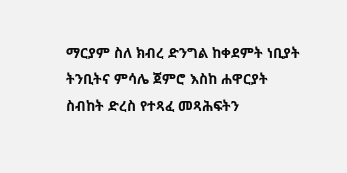ማርያም ስለ ክብረ ድንግል ከቀደምት ነቢያት ትንቢትና ምሳሌ ጀምሮ እስከ ሐዋርያት ስብከት ድረስ የተጻፈ መጻሕፍትን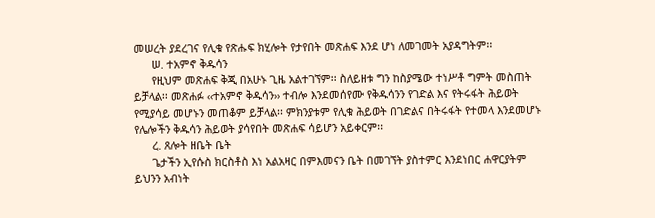መሠረት ያደረገና የሊቁ የጽሑፍ ክሂሎት የታየበት መጽሐፍ እንደ ሆነ ለመገመት አያዳግትም፡፡
      ሠ. ተአምኖ ቅዱሳን
      የዚህም መጽሐፍ ቅጂ በአሁኑ ጊዜ አልተገኘም፡፡ ስለይዘቱ ግን ከስያሜው ተነሥቶ ግምት መስጠት ይቻላል፡፡ መጽሐፉ ‹‹ተአምኖ ቅዱሳን›› ተብሎ እንደመሰየሙ የቅዱሳንን የገድል እና የትሩፋት ሕይወት የሚያሳይ መሆኑን መጠቆም ይቻላል፡፡ ምክንያቱም የሊቁ ሕይወት በገድልና በትሩፋት የተመላ እንደመሆኑ የሌሎችን ቅዱሳን ሕይወት ያሳየበት መጽሐፍ ሳይሆን አይቀርም፡፡
      ረ. ጸሎት ዘቤት ቤት
      ጌታችን ኢየሱስ ክርስቶስ እነ አልአዛር በምእመናን ቤት በመገኘት ያስተምር እንደነበር ሐዋርያትም ይህንን አብነት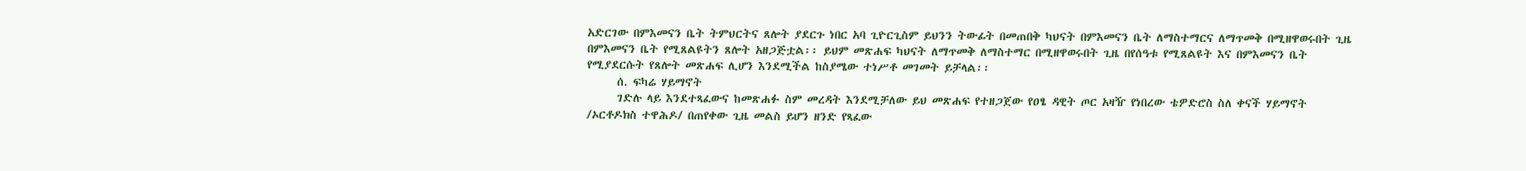አድርገው በምእመናን ቤት ትምህርትና ጸሎት ያደርጉ ነበር አባ ጊዮርጊስም ይህንን ትውፊት በመጠበቅ ካህናት በምእመናን ቤት ለማስተማርና ለማጥመቅ በሚዘዋወሩበት ጊዜ በምእመናን ቤት የሚጸልዩትን ጸሎት አዘጋጅቷል፡፡ ይህም መጽሐፍ ካህናት ለማጥመቅ ለማስተማር በሚዘዋወሩበት ጊዜ በየሰዓቱ የሚጸልዩት እና በምእመናን ቤት የሚያደርሱት የጸሎት መጽሐፍ ሊሆን እንደሚችል ከስያሜው ተነሥቶ መገመት ይቻላል፡፡
      ሰ. ፍካሬ ሃይማኖት
      ገድሉ ላይ እንደተጻፈውና ከመጽሐፉ ስም መረዳት እንደሚቻለው ይህ መጽሐፍ የተዘጋጀው የዐፄ ዳዊት ጦር አዛዥ የነበረው ቴዎድሮስ ስለ ቀናች ሃይማኖት /ኦርቶዶክስ ተዋሕዶ/ በጠየቀው ጊዜ መልስ ይሆን ዘንድ የጻፈው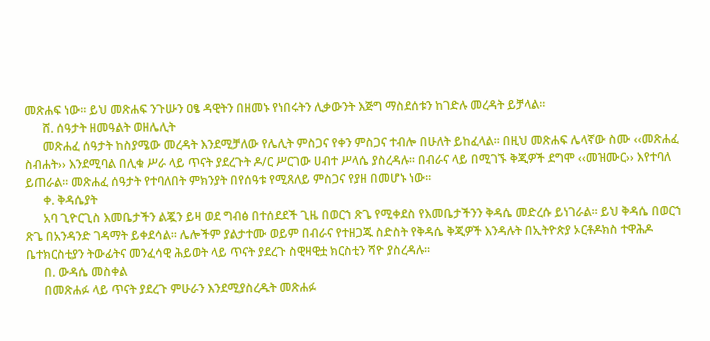መጽሐፍ ነው፡፡ ይህ መጽሐፍ ንጉሡን ዐፄ ዳዊትን በዘመኑ የነበሩትን ሊቃውንት እጅግ ማስደሰቱን ከገድሉ መረዳት ይቻላል፡፡
      ሸ. ሰዓታት ዘመዓልት ወዘሌሊት
      መጽሐፈ ሰዓታት ከስያሜው መረዳት እንደሚቻለው የሌሊት ምስጋና የቀን ምስጋና ተብሎ በሁለት ይከፈላል፡፡ በዚህ መጽሐፍ ሌላኛው ስሙ ‹‹መጽሐፈ ስብሐት›› እንደሚባል በሊቁ ሥራ ላይ ጥናት ያደረጉት ዶ/ር ሥርገው ሀብተ ሥላሴ ያስረዳሉ፡፡ በብራና ላይ በሚገኙ ቅጂዎች ደግሞ ‹‹መዝሙር›› እየተባለ ይጠራል፡፡ መጽሐፈ ሰዓታት የተባለበት ምክንያት በየሰዓቱ የሚጸለይ ምስጋና የያዘ በመሆኑ ነው፡፡
      ቀ. ቅዳሴያት
      አባ ጊዮርጊስ እመቤታችን ልጇን ይዛ ወደ ግብፅ በተሰደደች ጊዜ በወርኀ ጽጌ የሚቀደስ የእመቤታችንን ቅዳሴ መድረሱ ይነገራል፡፡ ይህ ቅዳሴ በወርኀ ጽጌ በአንዳንድ ገዳማት ይቀደሳል፡፡ ሌሎችም ያልታተሙ ወይም በብራና የተዘጋጁ ስድስት የቅዳሴ ቅጂዎች እንዳሉት በኢትዮጵያ ኦርቶዶክስ ተዋሕዶ ቤተክርስቲያን ትውፊትና መንፈሳዊ ሕይወት ላይ ጥናት ያደረጉ ስዊዛዊቷ ክርስቲን ሻዮ ያስረዳሉ፡፡
      በ. ውዳሴ መስቀል
      በመጽሐፉ ላይ ጥናት ያደረጉ ምሁራን እንደሚያስረዱት መጽሐፉ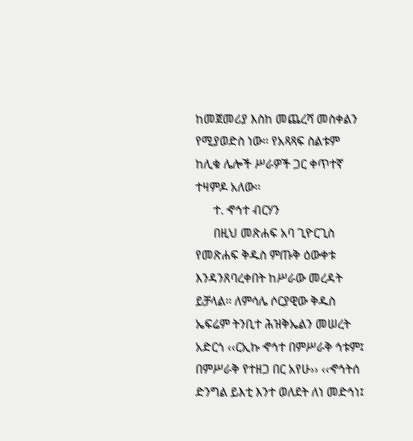ከመጀመሪያ እስከ መጨረሻ መስቀልን የሚያወድስ ነው፡፡ የአጻጻፍ ስልቱም ከሊቁ ሌሎች ሥራዎች ጋር ቀጥተኛ ተዛምዶ አለው፡፡
      ተ. ኆኅተ ብርሃን
      በዚህ መጽሐፍ አባ ጊዮርጊስ የመጽሐፍ ቅዱስ ምጡቅ ዕውቀቱ እንዳንጸባረቀበት ከሥራው መረዳት ይቻላል፡፡ ለምሳሌ ሶርያዊው ቅዱስ ኤፍሬም ትንቢተ ሕዝቅኤልን መሠረት አድርጎ ‹‹ርኢኩ ኆኅተ በምሥራቅ ኅቱም፤ በምሥራቅ የተዘጋ በር አየሁ›› ‹‹ኆኅትሰ ድንግል ይእቲ እንተ ወለደት ለነ መድኅነ፤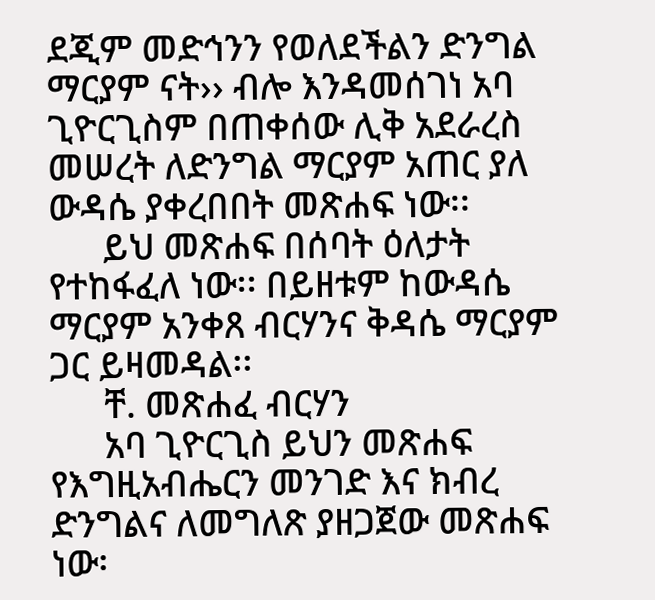ደጂም መድኅንን የወለደችልን ድንግል ማርያም ናት›› ብሎ እንዳመሰገነ አባ ጊዮርጊስም በጠቀሰው ሊቅ አደራረስ መሠረት ለድንግል ማርያም አጠር ያለ ውዳሴ ያቀረበበት መጽሐፍ ነው፡፡
      ይህ መጽሐፍ በሰባት ዕለታት የተከፋፈለ ነው፡፡ በይዘቱም ከውዳሴ ማርያም አንቀጸ ብርሃንና ቅዳሴ ማርያም ጋር ይዛመዳል፡፡
      ቸ. መጽሐፈ ብርሃን
      አባ ጊዮርጊስ ይህን መጽሐፍ የእግዚአብሔርን መንገድ እና ክብረ ድንግልና ለመግለጽ ያዘጋጀው መጽሐፍ ነው፡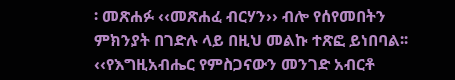፡ መጽሐፉ ‹‹መጽሐፈ ብርሃን›› ብሎ የሰየመበትን ምክንያት በገድሉ ላይ በዚህ መልኩ ተጽፎ ይነበባል፡፡ ‹‹የእግዚአብሔር የምስጋናውን መንገድ አብርቶ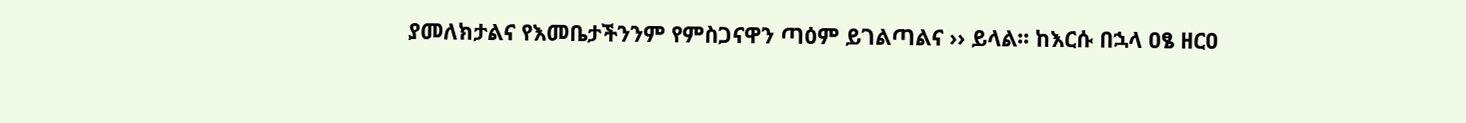ያመለክታልና የእመቤታችንንም የምስጋናዋን ጣዕም ይገልጣልና ›› ይላል፡፡ ከእርሱ በኋላ ዐፄ ዘርዐ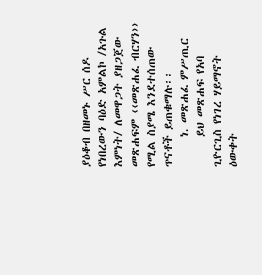ያዕቆብ በዘመኑ ሥር ሰዶ የነበረውን ባዕድ አምልኮ /አጉል እምነት/ ለመዋጋት ያዘጋጀው መጽሐፍም ‹‹መጽሐፈ ብርሃን›› የሚል ስያሜ እንደተሰጠው ጥናቶች ይጠቁማሉ፡፡
      ነ. መጽሐፈ ምሥጢር
      ይህ መጽሐፍ የአባ ጊዮርጊስ የነገረ ሃይማኖት ዕውቀት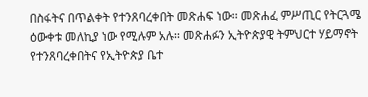በስፋትና በጥልቀት የተንጸባረቀበት መጽሐፍ ነው፡፡ መጽሐፈ ምሥጢር የትርጓሜ ዕውቀቱ መለኪያ ነው የሚሉም አሉ፡፡ መጽሐፉን ኢትዮጵያዊ ትምህርተ ሃይማኖት የተንጸባረቀበትና የኢትዮጵያ ቤተ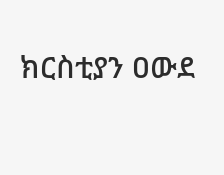ክርስቲያን ዐውደ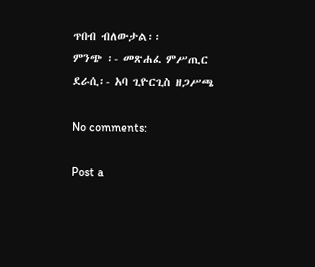ጥበብ ብለውታል፡፡
ምንጭ ፡- መጽሐፈ ምሥጢር
ደራሲ፡- አባ ጊዮርጊስ ዘጋሥጫ

No comments:

Post a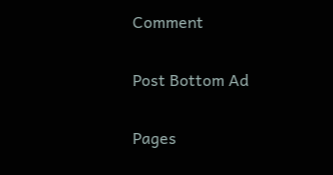Comment

Post Bottom Ad

Pages